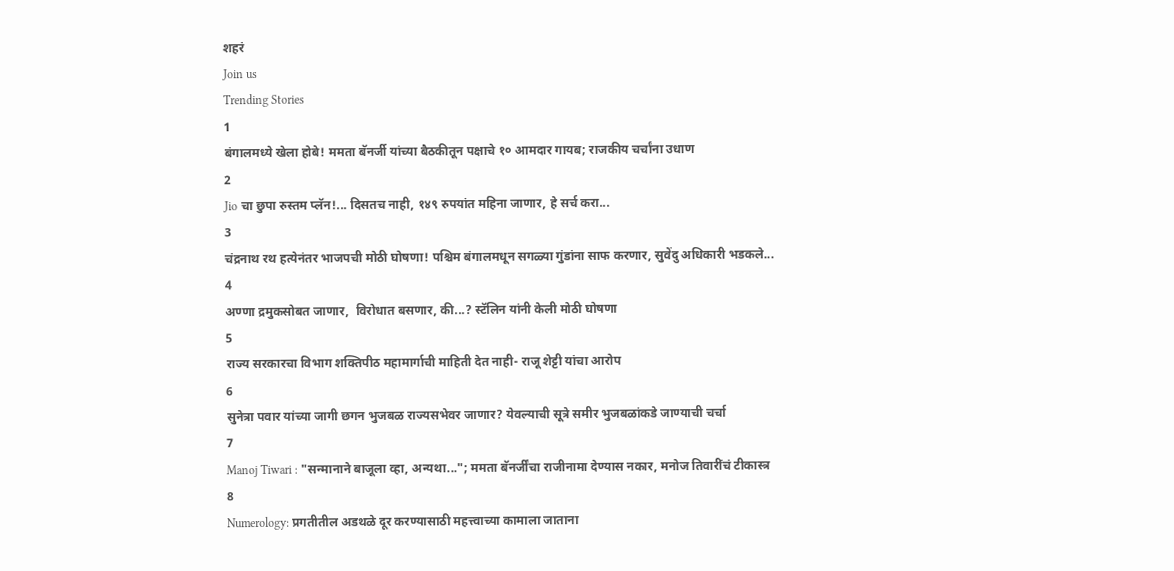शहरं
Join us
Trending Stories
1
बंगालमध्ये खेला होबे! ममता बॅनर्जी यांच्या बैठकीतून पक्षाचे १० आमदार गायब; राजकीय चर्चांना उधाण
2
Jio चा छुपा रुस्तम प्लॅन!... दिसतच नाही, १४९ रुपयांत महिना जाणार, हे सर्च करा...
3
चंद्रनाथ रथ हत्येनंतर भाजपची मोठी घोषणा! पश्चिम बंगालमधून सगळ्या गुंडांना साफ करणार, सुवेंदु अधिकारी भडकले...
4
अण्णा द्रमुकसोबत जाणार,  विरोधात बसणार, की...? स्टॅलिन यांनी केली मोठी घोषणा
5
राज्य सरकारचा विभाग शक्तिपीठ महामार्गाची माहिती देत नाही- राजू शेट्टी यांचा आरोप
6
सुनेत्रा पवार यांच्या जागी छगन भुजबळ राज्यसभेवर जाणार? येवल्याची सूत्रे समीर भुजबळांकडे जाण्याची चर्चा
7
Manoj Tiwari : "सन्मानाने बाजूला व्हा, अन्यथा..."; ममता बॅनर्जींचा राजीनामा देण्यास नकार, मनोज तिवारींचं टीकास्त्र
8
Numerology: प्रगतीतील अडथळे दूर करण्यासाठी महत्त्वाच्या कामाला जाताना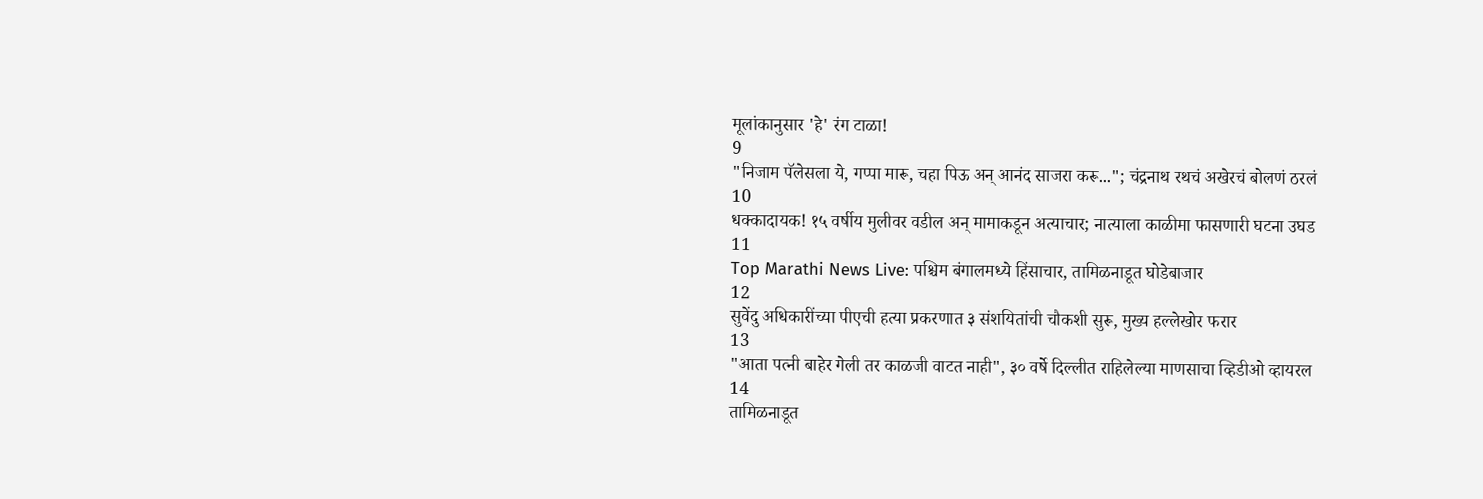मूलांकानुसार 'हे' रंग टाळा!
9
"निजाम पॅलेसला ये, गप्पा मारू, चहा पिऊ अन् आनंद साजरा करू..."; चंद्रनाथ रथचं अखेरचं बोलणं ठरलं
10
धक्कादायक! १५ वर्षीय मुलीवर वडील अन् मामाकडून अत्याचार; नात्याला काळीमा फासणारी घटना उघड
11
Top Marathi News Live: पश्चिम बंगालमध्ये हिंसाचार, तामिळनाडूत घोडेबाजार
12
सुवेंदु अधिकारींच्या पीएची हत्या प्रकरणात ३ संशयितांची चौकशी सुरू, मुख्य हल्लेखोर फरार
13
"आता पत्नी बाहेर गेली तर काळजी वाटत नाही", ३० वर्षे दिल्लीत राहिलेल्या माणसाचा व्हिडीओ व्हायरल
14
तामिळनाडूत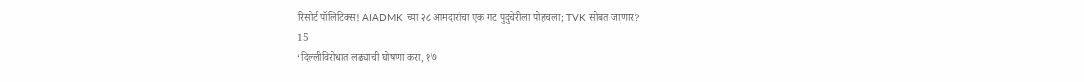रिसोर्ट पॉलिटिक्स! AIADMK च्या २८ आमदारांचा एक गट पुदुचेरीला पोहचला; TVK सोबत जाणार?
15
‘दिल्लीविरोधात लढ्याची घोषणा करा, १७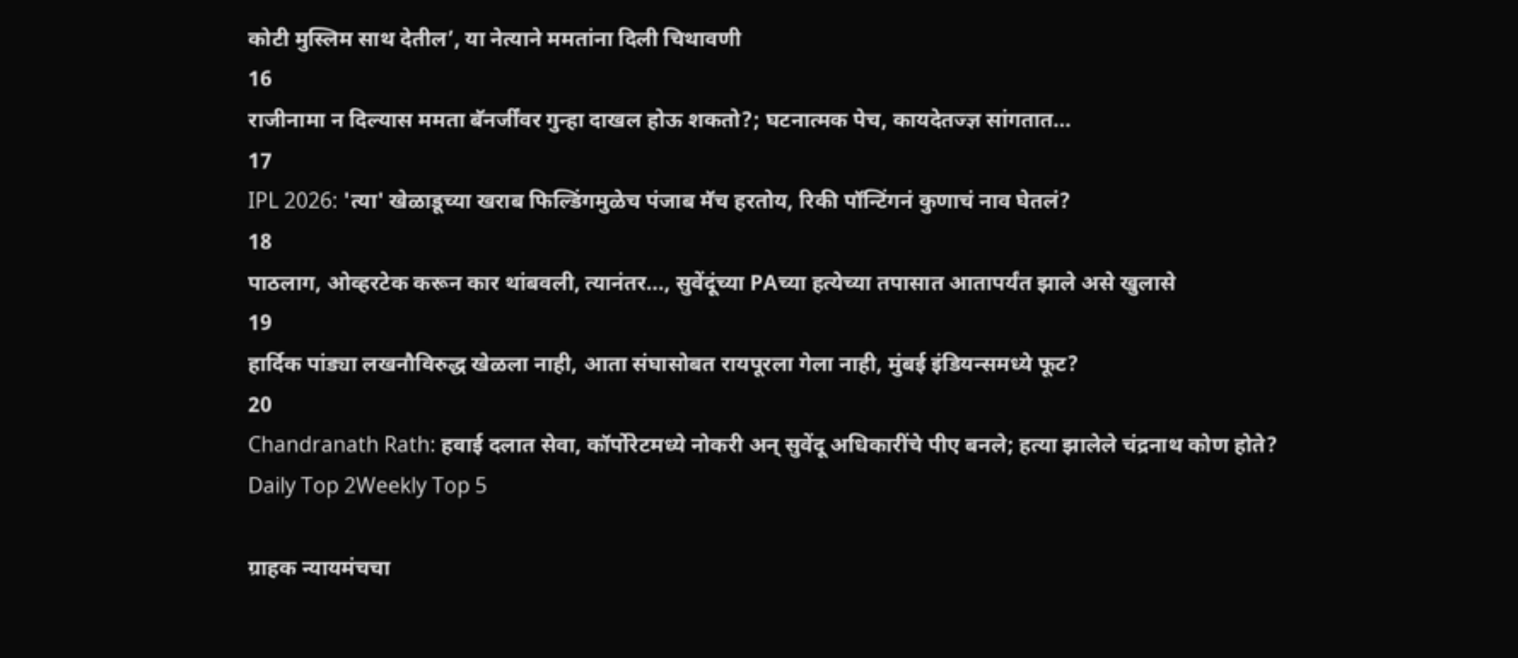कोटी मुस्लिम साथ देतील’, या नेत्याने ममतांना दिली चिथावणी
16
राजीनामा न दिल्यास ममता बॅनर्जींवर गुन्हा दाखल होऊ शकतो?; घटनात्मक पेच, कायदेतज्ज्ञ सांगतात...
17
IPL 2026: 'त्या' खेळाडूच्या खराब फिल्डिंगमुळेच पंजाब मॅच हरतोय, रिकी पॉन्टिंगनं कुणाचं नाव घेतलं?
18
पाठलाग, ओव्हरटेक करून कार थांबवली, त्यानंतर..., सुवेंदूंच्या PAच्या हत्येच्या तपासात आतापर्यंत झाले असे खुलासे
19
हार्दिक पांड्या लखनौविरुद्ध खेळला नाही, आता संघासोबत रायपूरला गेला नाही, मुंबई इंडियन्समध्ये फूट?
20
Chandranath Rath: हवाई दलात सेवा, कॉर्पोरेटमध्ये नोकरी अन् सुवेंदू अधिकारींचे पीए बनले; हत्या झालेले चंद्रनाथ कोण होते?
Daily Top 2Weekly Top 5

ग्राहक न्यायमंचचा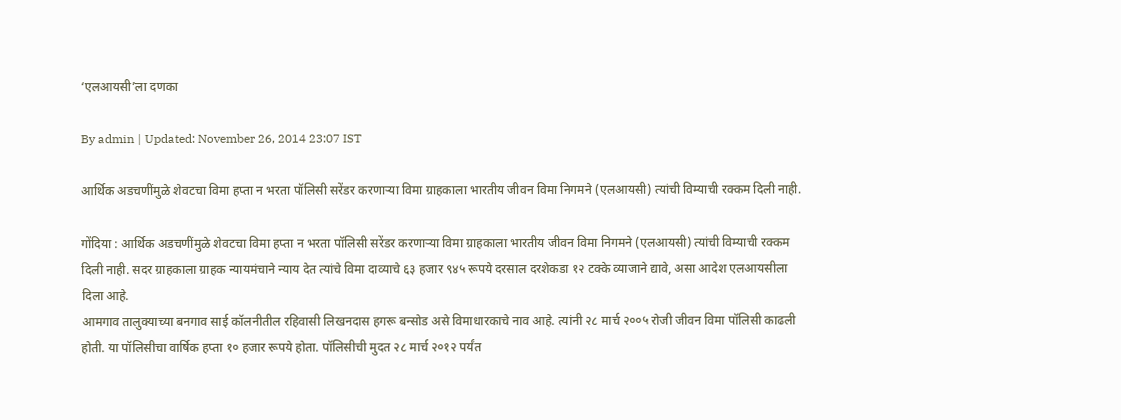‘एलआयसी’ला दणका

By admin | Updated: November 26, 2014 23:07 IST

आर्थिक अडचणींमुळे शेवटचा विमा हप्ता न भरता पॉलिसी सरेंडर करणाऱ्या विमा ग्राहकाला भारतीय जीवन विमा निगमने (एलआयसी) त्यांची विम्याची रक्कम दिली नाही.

गोंदिया : आर्थिक अडचणींमुळे शेवटचा विमा हप्ता न भरता पॉलिसी सरेंडर करणाऱ्या विमा ग्राहकाला भारतीय जीवन विमा निगमने (एलआयसी) त्यांची विम्याची रक्कम दिली नाही. सदर ग्राहकाला ग्राहक न्यायमंचाने न्याय देत त्यांचे विमा दाव्याचे ६३ हजार ९४५ रूपये दरसाल दरशेकडा १२ टक्के व्याजाने द्यावे, असा आदेश एलआयसीला दिला आहे.
आमगाव तालुक्याच्या बनगाव साई कॉलनीतील रहिवासी लिखनदास हगरू बन्सोड असे विमाधारकाचे नाव आहे. त्यांनी २८ मार्च २००५ रोजी जीवन विमा पॉलिसी काढली होती. या पॉलिसीचा वार्षिक हप्ता १० हजार रूपये होता. पॉलिसीची मुदत २८ मार्च २०१२ पर्यंत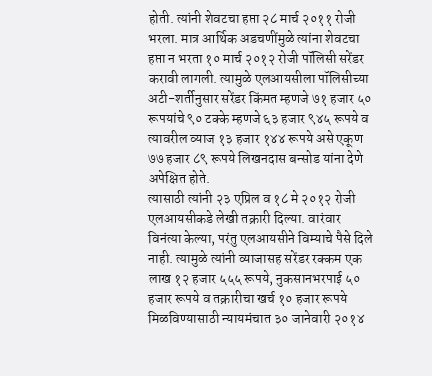होती. त्यांनी शेवटचा हप्ता २८ मार्च २०११ रोजी भरला. मात्र आर्थिक अडचणींमुळे त्यांना शेवटचा हप्ता न भरता १० मार्च २०१२ रोजी पॉलिसी सरेंडर करावी लागली. त्यामुळे एलआयसीला पॉलिसीच्या अटी-शर्तीनुसार सरेंडर किंमत म्हणजे ७१ हजार ५० रूपयांचे ९० टक्के म्हणजे ६३ हजार ९४५ रूपये व त्यावरील व्याज १३ हजार १४४ रूपये असे एकूण ७७ हजार ८९ रूपये लिखनदास बन्सोड यांना देणे अपेक्षित होते.
त्यासाठी त्यांनी २३ एप्रिल व १८ मे २०१२ रोजी एलआयसीकडे लेखी तक्रारी दिल्या. वारंवार विनंत्या केल्या, परंतु एलआयसीने विम्याचे पैसे दिले नाही. त्यामुळे त्यांनी व्याजासह सरेंडर रक्कम एक लाख १२ हजार ५५५ रूपये, नुकसानभरपाई ५० हजार रूपये व तक्रारीचा खर्च १० हजार रूपये मिळविण्यासाठी न्यायमंचात ३० जानेवारी २०१४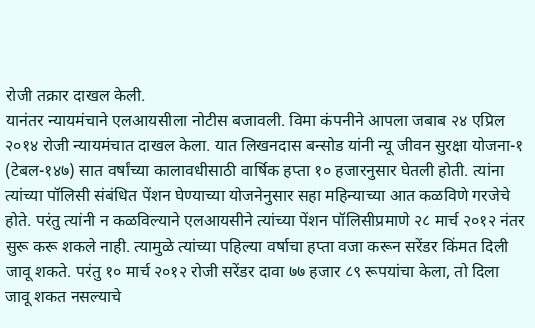रोजी तक्रार दाखल केली.
यानंतर न्यायमंचाने एलआयसीला नोटीस बजावली. विमा कंपनीने आपला जबाब २४ एप्रिल २०१४ रोजी न्यायमंचात दाखल केला. यात लिखनदास बन्सोड यांनी न्यू जीवन सुरक्षा योजना-१ (टेबल-१४७) सात वर्षांच्या कालावधीसाठी वार्षिक हप्ता १० हजारनुसार घेतली होती. त्यांना त्यांच्या पॉलिसी संबंधित पेंशन घेण्याच्या योजनेनुसार सहा महिन्याच्या आत कळविणे गरजेचे होते. परंतु त्यांनी न कळविल्याने एलआयसीने त्यांच्या पेंशन पॉलिसीप्रमाणे २८ मार्च २०१२ नंतर सुरू करू शकले नाही. त्यामुळे त्यांच्या पहिल्या वर्षाचा हप्ता वजा करून सरेंडर किंमत दिली जावू शकते. परंतु १० मार्च २०१२ रोजी सरेंडर दावा ७७ हजार ८९ रूपयांचा केला, तो दिला जावू शकत नसल्याचे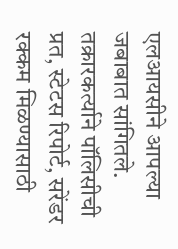एलआयसीने आपल्या जबाबात सांगितले.
तक्रारकर्त्याने पॉलिसीची प्रत, स्टेटस रिपोर्ट, सरेंडर रक्कम मिळण्यासाठी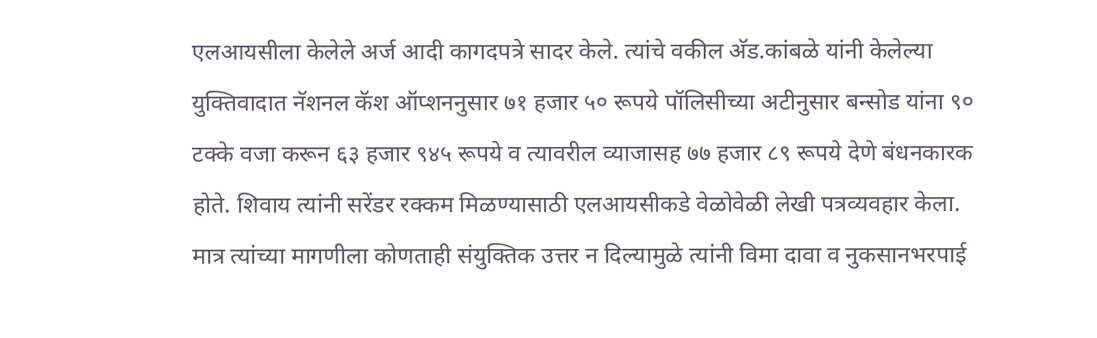एलआयसीला केलेले अर्ज आदी कागदपत्रे सादर केले. त्यांचे वकील अ‍ॅड.कांबळे यांनी केलेल्या युक्तिवादात नॅशनल कॅश ऑप्शननुसार ७१ हजार ५० रूपये पॉलिसीच्या अटीनुसार बन्सोड यांना ९० टक्के वजा करून ६३ हजार ९४५ रूपये व त्यावरील व्याजासह ७७ हजार ८९ रूपये देणे बंधनकारक होते. शिवाय त्यांनी सरेंडर रक्कम मिळण्यासाठी एलआयसीकडे वेळोवेळी लेखी पत्रव्यवहार केला.
मात्र त्यांच्या मागणीला कोणताही संयुक्तिक उत्तर न दिल्यामुळे त्यांनी विमा दावा व नुकसानभरपाई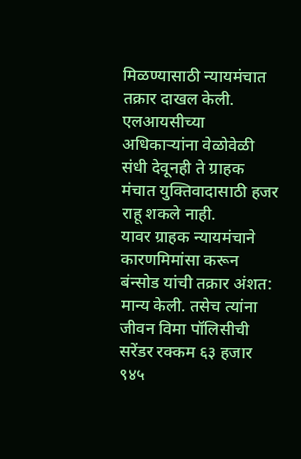मिळण्यासाठी न्यायमंचात तक्रार दाखल केली. एलआयसीच्या अधिकाऱ्यांना वेळोवेळी संधी देवूनही ते ग्राहक मंचात युक्तिवादासाठी हजर राहू शकले नाही.
यावर ग्राहक न्यायमंचाने कारणमिमांसा करून बंन्सोड यांची तक्रार अंशत: मान्य केली. तसेच त्यांना जीवन विमा पॉलिसीची सरेंडर रक्कम ६३ हजार ९४५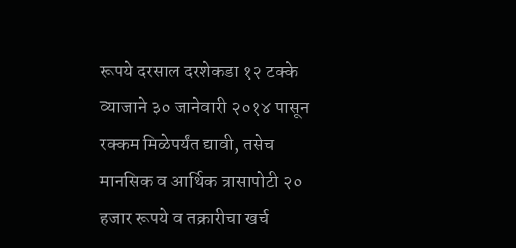रूपये दरसाल दरशेकडा १२ टक्के व्याजाने ३० जानेवारी २०१४ पासून रक्कम मिळेपर्यंत द्यावी, तसेच मानसिक व आर्थिक त्रासापोटी २० हजार रूपये व तक्रारीचा खर्च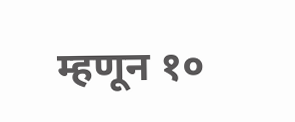म्हणून १०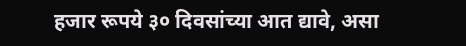हजार रूपये ३० दिवसांच्या आत द्यावे, असा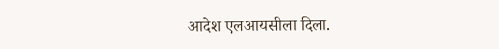आदेश एलआयसीला दिला.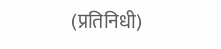(प्रतिनिधी)